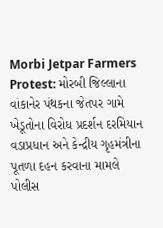Morbi Jetpar Farmers Protest: મોરબી જિલ્લાના વાંકાનેર પંથકના જેતપર ગામે ખેડૂતોના વિરોધ પ્રદર્શન દરમિયાન વડાપ્રધાન અને કેન્દ્રીય ગૃહમંત્રીના પૂતળા દહન કરવાના મામલે પોલીસ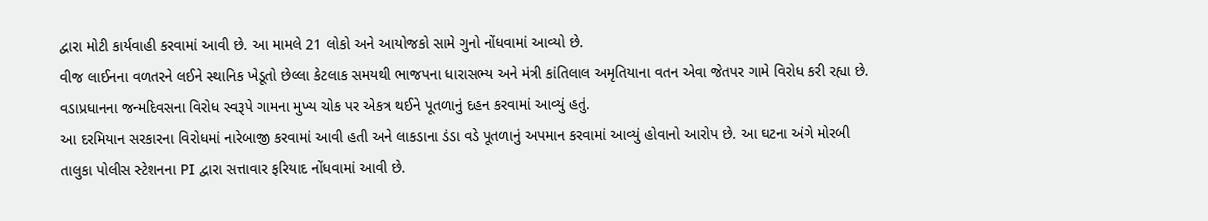દ્વારા મોટી કાર્યવાહી કરવામાં આવી છે. આ મામલે 21 લોકો અને આયોજકો સામે ગુનો નોંધવામાં આવ્યો છે.
વીજ લાઈનના વળતરને લઈને સ્થાનિક ખેડૂતો છેલ્લા કેટલાક સમયથી ભાજપના ધારાસભ્ય અને મંત્રી કાંતિલાલ અમૃતિયાના વતન એવા જેતપર ગામે વિરોધ કરી રહ્યા છે. વડાપ્રધાનના જન્મદિવસના વિરોધ સ્વરૂપે ગામના મુખ્ય ચોક પર એકત્ર થઈને પૂતળાનું દહન કરવામાં આવ્યું હતું.
આ દરમિયાન સરકારના વિરોધમાં નારેબાજી કરવામાં આવી હતી અને લાકડાના ડંડા વડે પૂતળાનું અપમાન કરવામાં આવ્યું હોવાનો આરોપ છે. આ ઘટના અંગે મોરબી તાલુકા પોલીસ સ્ટેશનના PI દ્વારા સત્તાવાર ફરિયાદ નોંધવામાં આવી છે.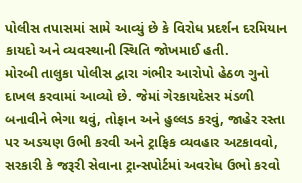પોલીસ તપાસમાં સામે આવ્યું છે કે વિરોધ પ્રદર્શન દરમિયાન કાયદો અને વ્યવસ્થાની સ્થિતિ જોખમાઈ હતી.
મોરબી તાલુકા પોલીસ દ્વારા ગંભીર આરોપો હેઠળ ગુનો દાખલ કરવામાં આવ્યો છે. જેમાં ગેરકાયદેસર મંડળી બનાવીને ભેગા થવું, તોફાન અને હુલ્લડ કરવું, જાહેર રસ્તા પર અડચણ ઉભી કરવી અને ટ્રાફિક વ્યવહાર અટકાવવો, સરકારી કે જરૂરી સેવાના ટ્રાન્સપોર્ટમાં અવરોધ ઉભો કરવો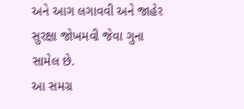અને આગ લગાવવી અને જાહેર સુરક્ષા જોખમવી જેવા ગુના સામેલ છે.
આ સમગ્ર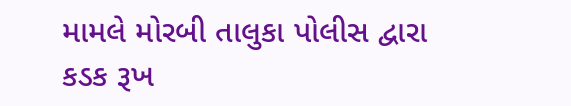મામલે મોરબી તાલુકા પોલીસ દ્વારા કડક રૂખ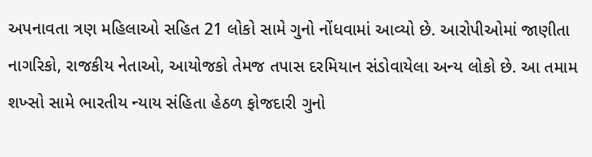અપનાવતા ત્રણ મહિલાઓ સહિત 21 લોકો સામે ગુનો નોંધવામાં આવ્યો છે. આરોપીઓમાં જાણીતા નાગરિકો, રાજકીય નેતાઓ, આયોજકો તેમજ તપાસ દરમિયાન સંડોવાયેલા અન્ય લોકો છે. આ તમામ શખ્સો સામે ભારતીય ન્યાય સંહિતા હેઠળ ફોજદારી ગુનો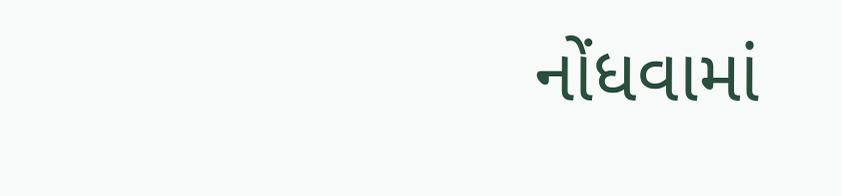નોંધવામાં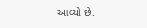આવ્યો છે.